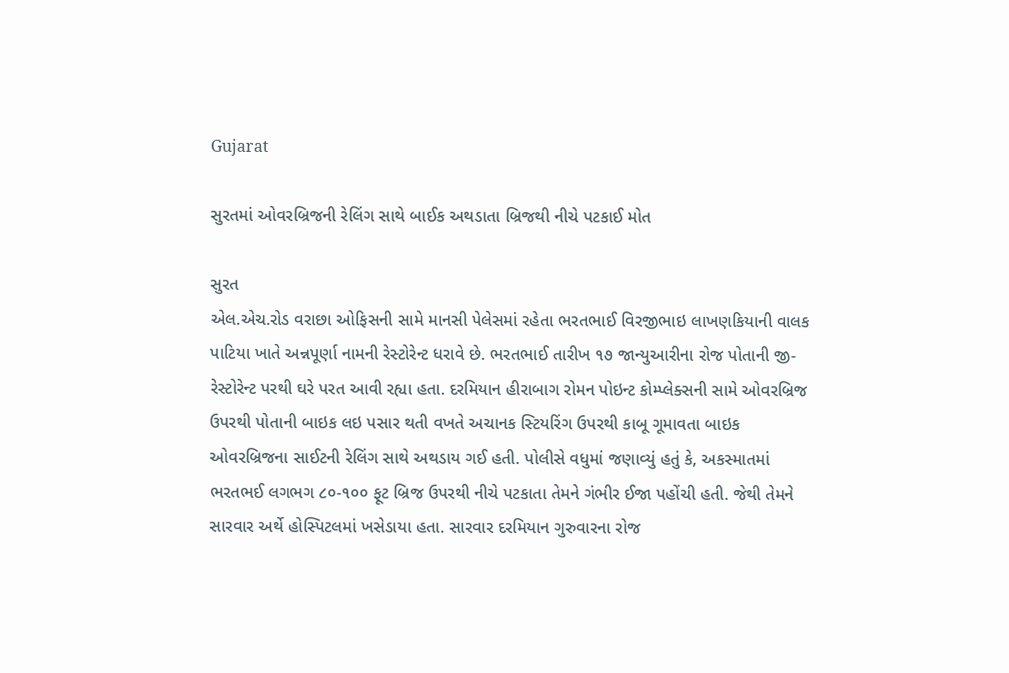Gujarat

સુરતમાં ઓવરબ્રિજની રેલિંગ સાથે બાઈક અથડાતા બ્રિજથી નીચે પટકાઈ મોત

સુરત
એલ.એચ.રોડ વરાછા ઓફિસની સામે માનસી પેલેસમાં રહેતા ભરતભાઈ વિરજીભાઇ લાખણકિયાની વાલક પાટિયા ખાતે અન્નપૂર્ણા નામની રેસ્ટોરેન્ટ ધરાવે છે. ભરતભાઈ તારીખ ૧૭ જાન્યુઆરીના રોજ પોતાની જી-રેસ્ટોરેન્ટ પરથી ઘરે પરત આવી રહ્યા હતા. દરમિયાન હીરાબાગ રોમન પોઇન્ટ કોમ્પ્લેક્સની સામે ઓવરબ્રિજ ઉપરથી પોતાની બાઇક લઇ પસાર થતી વખતે અચાનક સ્ટિયરિંગ ઉપરથી કાબૂ ગૂમાવતા બાઇક ઓવરબ્રિજના સાઈટની રેલિંગ સાથે અથડાય ગઈ હતી. પોલીસે વધુમાં જણાવ્યું હતું કે, અકસ્માતમાં ભરતભઈ લગભગ ૮૦-૧૦૦ ફૂટ બ્રિજ ઉપરથી નીચે પટકાતા તેમને ગંભીર ઈજા પહોંચી હતી. જેથી તેમને સારવાર અર્થે હોસ્પિટલમાં ખસેડાયા હતા. સારવાર દરમિયાન ગુરુવારના રોજ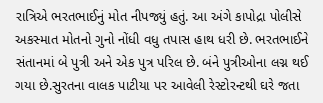રાત્રિએ ભરતભાઈનું મોત નીપજ્યું હતું. આ અંગે કાપોદ્રા પોલીસે અકસ્માત મોતનો ગુનો નોંધી વધુ તપાસ હાથ ધરી છે. ભરતભાઈને સંતાનમાં બે પુત્રી અને એક પુત્ર પરિલ છે. બંને પુત્રીઓના લગ્ન થઈ ગયા છે.સુરતના વાલક પાટીયા પર આવેલી રેસ્ટોરન્ટથી ઘરે જતા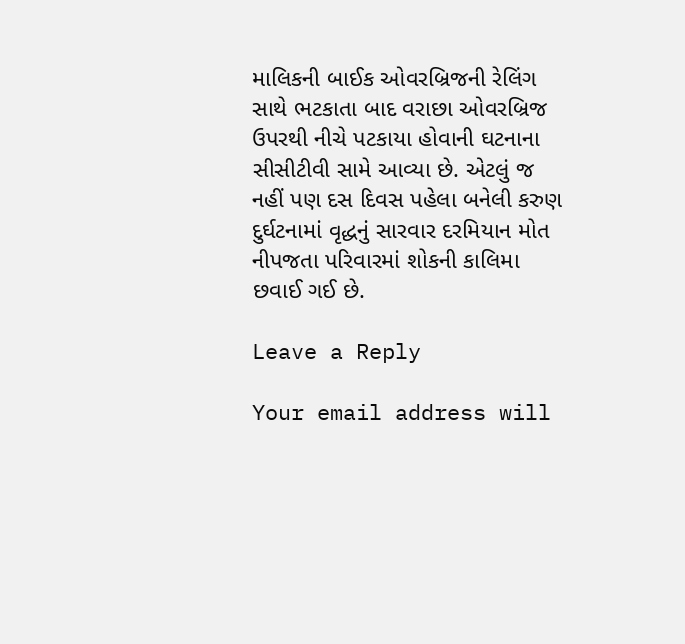માલિકની બાઈક ઓવરબ્રિજની રેલિંગ સાથે ભટકાતા બાદ વરાછા ઓવરબ્રિજ ઉપરથી નીચે પટકાયા હોવાની ઘટનાના સીસીટીવી સામે આવ્યા છે. એટલું જ નહીં પણ દસ દિવસ પહેલા બનેલી કરુણ દુર્ઘટનામાં વૃદ્ધનું સારવાર દરમિયાન મોત નીપજતા પરિવારમાં શોકની કાલિમા છવાઈ ગઈ છે.

Leave a Reply

Your email address will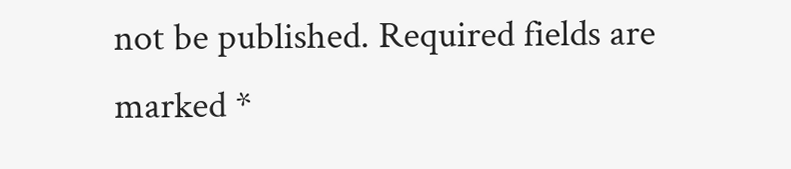not be published. Required fields are marked *